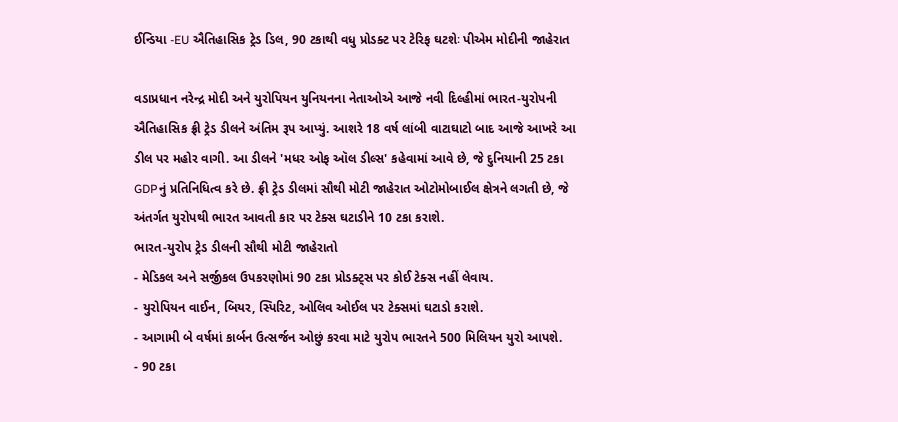ઈન્ડિયા -EU ઐતિહાસિક ટ્રેડ ડિલ, 90 ટકાથી વધુ પ્રોડક્ટ પર ટેરિફ ઘટશેઃ પીએમ મોદીની જાહેરાત

વડાપ્રધાન નરેન્દ્ર મોદી અને યુરોપિયન યુનિયનના નેતાઓએ આજે નવી દિલ્હીમાં ભારત-યુરોપની ઐતિહાસિક ફ્રી ટ્રેડ ડીલને અંતિમ રૂપ આપ્યું. આશરે 18 વર્ષ લાંબી વાટાઘાટો બાદ આજે આખરે આ ડીલ પર મહોર વાગી. આ ડીલને 'મધર ઓફ ઑલ ડીલ્સ' કહેવામાં આવે છે, જે દુનિયાની 25 ટકા GDPનું પ્રતિનિધિત્વ કરે છે. ફ્રી ટ્રેડ ડીલમાં સૌથી મોટી જાહેરાત ઓટોમોબાઈલ ક્ષેત્રને લગતી છે, જે અંતર્ગત યુરોપથી ભારત આવતી કાર પર ટેક્સ ઘટાડીને 10 ટકા કરાશે.
ભારત-યુરોપ ટ્રેડ ડીલની સૌથી મોટી જાહેરાતો
- મેડિકલ અને સર્જીકલ ઉપકરણોમાં 90 ટકા પ્રોડક્ટ્સ પર કોઈ ટેક્સ નહીં લેવાય.
- યુરોપિયન વાઈન, બિયર, સ્પિરિટ, ઓલિવ ઓઈલ પર ટેક્સમાં ઘટાડો કરાશે.
- આગામી બે વર્ષમાં કાર્બન ઉત્સર્જન ઓછું કરવા માટે યુરોપ ભારતને 500 મિલિયન યુરો આપશે.
- 90 ટકા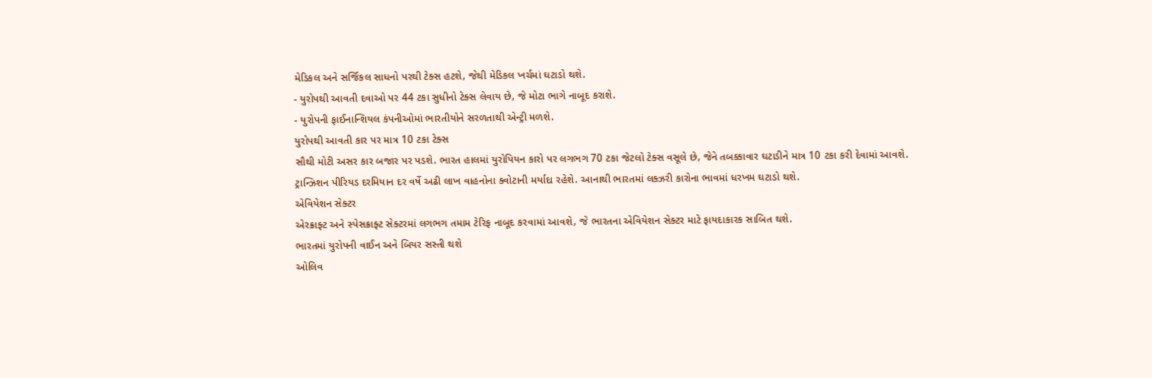મેડિકલ અને સર્જિકલ સાધનો પરથી ટેક્સ હટશે, જેથી મેડિકલ ખર્ચમાં ઘટાડો થશે.
- યુરોપથી આવતી દવાઓ પર 44 ટકા સુધીનો ટેક્સ લેવાય છે, જે મોટા ભાગે નાબૂદ કરાશે.
- યુરોપની ફાઈનાન્શિયલ કંપનીઓમાં ભારતીયોને સરળતાથી એન્ટ્રી મળશે.
યુરોપથી આવતી કાર પર માત્ર 10 ટકા ટેક્સ
સૌથી મોટી અસર કાર બજાર પર પડશે. ભારત હાલમાં યુરોપિયન કારો પર લગભગ 70 ટકા જેટલો ટેક્સ વસૂલે છે, જેને તબક્કાવાર ઘટાડીને માત્ર 10 ટકા કરી દેવામાં આવશે. ટ્રાન્ઝિશન પીરિયડ દરમિયાન દર વર્ષે અઢી લાખ વાહનોના ક્વોટાની મર્યાદા રહેશે. આનાથી ભારતમાં લક્ઝરી કારોના ભાવમાં ધરખમ ઘટાડો થશે.
એવિયેશન સેક્ટર
એરક્રાફ્ટ અને સ્પેસક્રાફ્ટ સેક્ટરમાં લગભગ તમામ ટેરિફ નાબૂદ કરવામાં આવશે, જે ભારતના એવિયેશન સેક્ટર માટે ફાયદાકારક સાબિત થશે.
ભારતમાં યુરોપની વાઈન અને બિયર સસ્તી થશે
ઓલિવ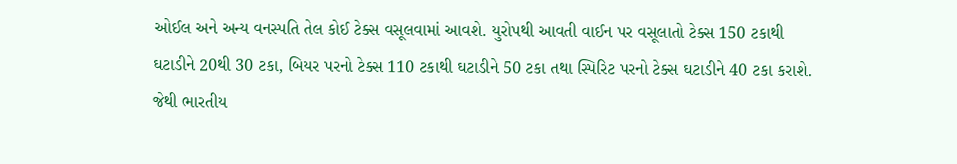ઓઈલ અને અન્ય વનસ્પતિ તેલ કોઈ ટેક્સ વસૂલવામાં આવશે. યુરોપથી આવતી વાઈન પર વસૂલાતો ટેક્સ 150 ટકાથી ઘટાડીને 20થી 30 ટકા, બિયર પરનો ટેક્સ 110 ટકાથી ઘટાડીને 50 ટકા તથા સ્પિરિટ પરનો ટેક્સ ઘટાડીને 40 ટકા કરાશે. જેથી ભારતીય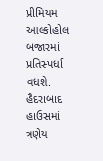પ્રીમિયમ આલ્કોહોલ બજારમાં પ્રતિસ્પર્ધા વધશે.
હૈદરાબાદ હાઉસમાં ત્રણેય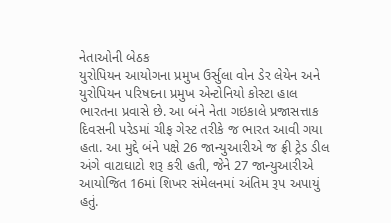નેતાઓની બેઠક
યુરોપિયન આયોગના પ્રમુખ ઉર્સુલા વોન ડેર લેયેન અને યુરોપિયન પરિષદના પ્રમુખ એન્ટોનિયો કોસ્ટા હાલ ભારતના પ્રવાસે છે. આ બંને નેતા ગઇકાલે પ્રજાસત્તાક દિવસની પરેડમાં ચીફ ગેસ્ટ તરીકે જ ભારત આવી ગયા હતા. આ મુદ્દે બંને પક્ષે 26 જાન્યુઆરીએ જ ફ્રી ટ્રેડ ડીલ અંગે વાટાઘાટો શરૂ કરી હતી, જેને 27 જાન્યુઆરીએ આયોજિત 16માં શિખર સંમેલનમાં અંતિમ રૂપ અપાયું હતું.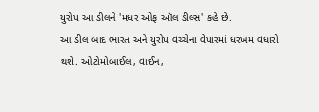યુરોપ આ ડીલને 'મધર ઓફ ઑલ ડીલ્સ' કહે છે.
આ ડીલ બાદ ભારત અને યુરોપ વચ્ચેના વેપારમાં ધરખમ વધારો થશે. ઓટોમોબાઈલ, વાઈન,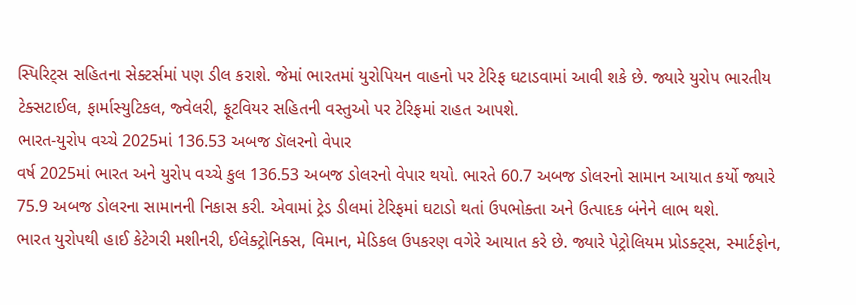સ્પિરિટ્સ સહિતના સેક્ટર્સમાં પણ ડીલ કરાશે. જેમાં ભારતમાં યુરોપિયન વાહનો પર ટેરિફ ઘટાડવામાં આવી શકે છે. જ્યારે યુરોપ ભારતીય ટેક્સટાઈલ, ફાર્માસ્યુટિકલ, જ્વેલરી, ફૂટવિયર સહિતની વસ્તુઓ પર ટેરિફમાં રાહત આપશે.
ભારત-યુરોપ વચ્ચે 2025માં 136.53 અબજ ડૉલરનો વેપાર
વર્ષ 2025માં ભારત અને યુરોપ વચ્ચે કુલ 136.53 અબજ ડોલરનો વેપાર થયો. ભારતે 60.7 અબજ ડોલરનો સામાન આયાત કર્યો જ્યારે 75.9 અબજ ડોલરના સામાનની નિકાસ કરી. એવામાં ટ્રેડ ડીલમાં ટેરિફમાં ઘટાડો થતાં ઉપભોક્તા અને ઉત્પાદક બંનેને લાભ થશે.
ભારત યુરોપથી હાઈ કેટેગરી મશીનરી, ઈલેક્ટ્રોનિક્સ, વિમાન, મેડિકલ ઉપકરણ વગેરે આયાત કરે છે. જ્યારે પેટ્રોલિયમ પ્રોડક્ટ્સ, સ્માર્ટફોન,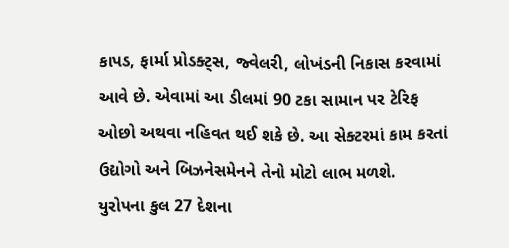કાપડ, ફાર્મા પ્રોડક્ટ્સ, જ્વેલરી, લોખંડની નિકાસ કરવામાં આવે છે. એવામાં આ ડીલમાં 90 ટકા સામાન પર ટેરિફ ઓછો અથવા નહિવત થઈ શકે છે. આ સેક્ટરમાં કામ કરતાં ઉદ્યોગો અને બિઝનેસમેનને તેનો મોટો લાભ મળશે.
યુરોપના કુલ 27 દેશના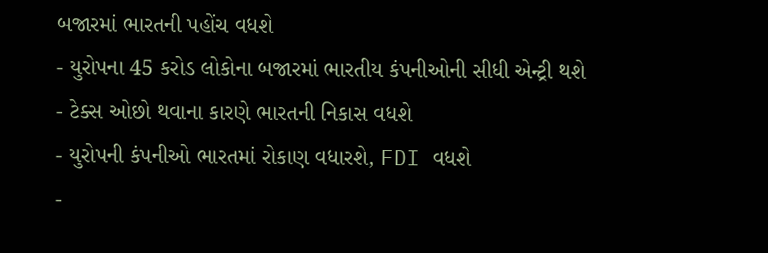બજારમાં ભારતની પહોંચ વધશે
- યુરોપના 45 કરોડ લોકોના બજારમાં ભારતીય કંપનીઓની સીધી એન્ટ્રી થશે
- ટેક્સ ઓછો થવાના કારણે ભારતની નિકાસ વધશે
- યુરોપની કંપનીઓ ભારતમાં રોકાણ વધારશે, FDI વધશે
-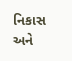નિકાસ અને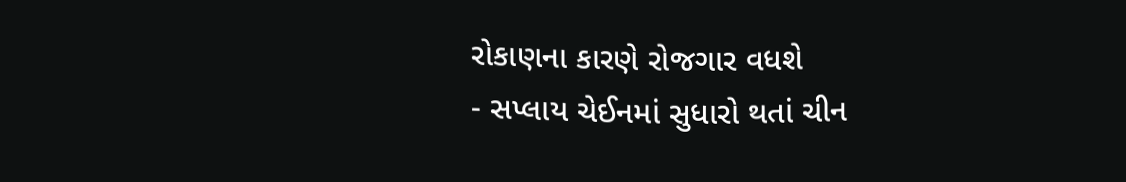રોકાણના કારણે રોજગાર વધશે
- સપ્લાય ચેઈનમાં સુધારો થતાં ચીન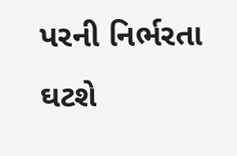પરની નિર્ભરતા ઘટશે